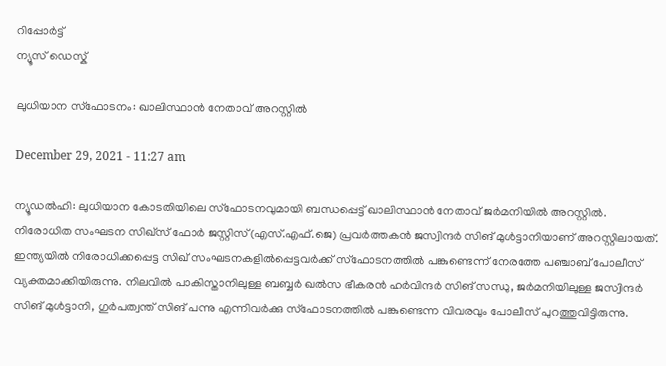റിപ്പോര്‍ട്ട്
ന്യൂസ് ഡെസ്ക്

ലുധിയാന സ്ഫോടനം: ഖാലിസ്ഥാന്‍ നേതാവ് അറസ്റ്റില്‍

December 29, 2021 - 11:27 am

ന്യൂഡല്‍ഹി: ലുധിയാന കോടതിയിലെ സ്ഫോടനവുമായി ബന്ധപ്പെട്ട് ഖാലിസ്ഥാന്‍ നേതാവ് ജര്‍മനിയില്‍ അറസ്റ്റില്‍. നിരോധിത സംഘടന സിഖ്സ് ഫോര്‍ ജസ്റ്റിസ്(എസ്.എഫ്.ജെ) പ്രവര്‍ത്തകന്‍ ജസ്വിന്ദര്‍ സിങ് മുള്‍ട്ടാനിയാണ് അറസ്റ്റിലായത്.
ഇന്ത്യയില്‍ നിരോധിക്കപ്പെട്ട സിഖ് സംഘടനകളില്‍പ്പെട്ടവര്‍ക്ക് സ്ഫോടനത്തില്‍ പങ്കുണ്ടെന്ന് നേരത്തേ പഞ്ചാബ് പോലീസ് വ്യക്തമാക്കിയിരുന്നു. നിലവില്‍ പാകിസ്താനിലുള്ള ബബ്ബര്‍ ഖല്‍സ ഭീകരന്‍ ഹര്‍വിന്ദര്‍ സിങ് സന്ധു, ജര്‍മനിയിലുള്ള ജസ്വിന്ദര്‍ സിങ് മുള്‍ട്ടാനി, ഗുര്‍പത്വന്ത് സിങ് പന്നു എന്നിവര്‍ക്കു സ്ഫോടനത്തില്‍ പങ്കുണ്ടെന്ന വിവരവും പോലീസ് പുറത്തുവിട്ടിരുന്നു.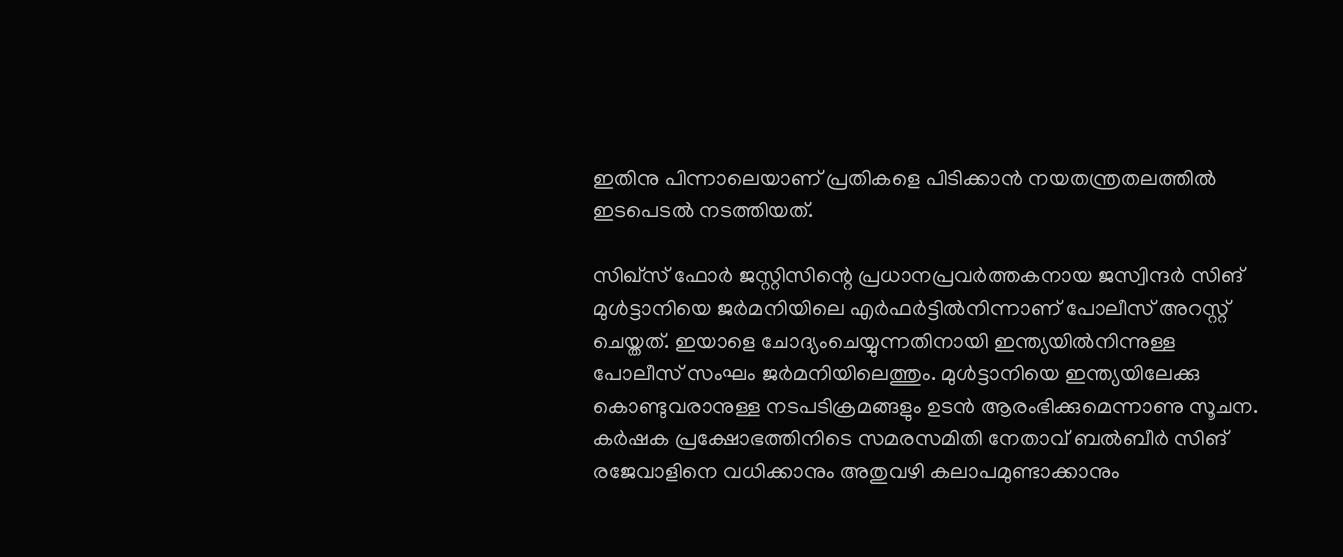ഇതിനു പിന്നാലെയാണ് പ്രതികളെ പിടിക്കാന്‍ നയതന്ത്രതലത്തില്‍ ഇടപെടല്‍ നടത്തിയത്.

സിഖ്സ് ഫോര്‍ ജസ്റ്റിസിന്റെ പ്രധാനപ്രവര്‍ത്തകനായ ജസ്വിന്ദര്‍ സിങ് മുള്‍ട്ടാനിയെ ജര്‍മനിയിലെ എര്‍ഫര്‍ട്ടില്‍നിന്നാണ് പോലീസ് അറസ്റ്റ് ചെയ്തത്. ഇയാളെ ചോദ്യംചെയ്യുന്നതിനായി ഇന്ത്യയില്‍നിന്നുള്ള പോലീസ് സംഘം ജര്‍മനിയിലെത്തും. മുള്‍ട്ടാനിയെ ഇന്ത്യയിലേക്കു കൊണ്ടുവരാനുള്ള നടപടിക്രമങ്ങളും ഉടന്‍ ആരംഭിക്കുമെന്നാണു സൂചന. കര്‍ഷക പ്രക്ഷോഭത്തിനിടെ സമരസമിതി നേതാവ് ബല്‍ബീര്‍ സിങ് രജേവാളിനെ വധിക്കാനും അതുവഴി കലാപമുണ്ടാക്കാനും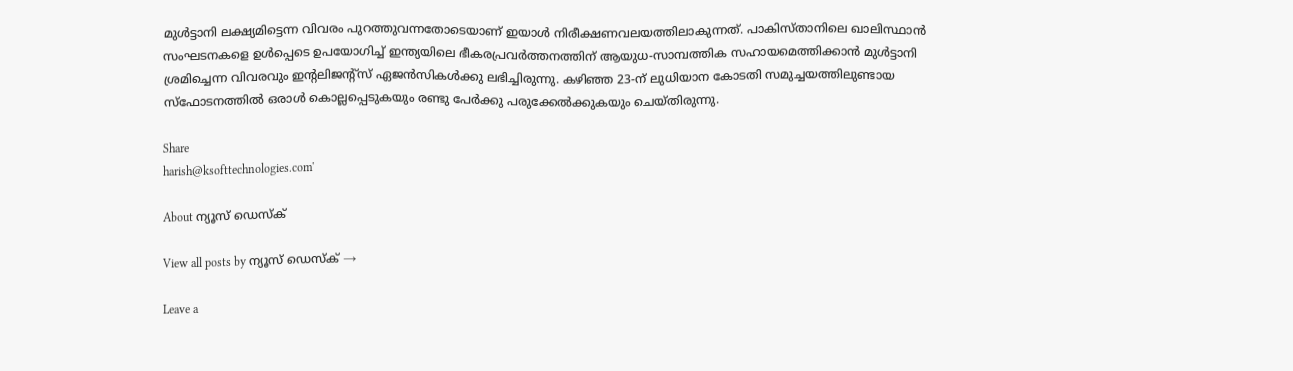മുള്‍ട്ടാനി ലക്ഷ്യമിട്ടെന്ന വിവരം പുറത്തുവന്നതോടെയാണ് ഇയാള്‍ നിരീക്ഷണവലയത്തിലാകുന്നത്. പാകിസ്താനിലെ ഖാലിസ്ഥാന്‍ സംഘടനകളെ ഉള്‍പ്പെടെ ഉപയോഗിച്ച് ഇന്ത്യയിലെ ഭീകരപ്രവര്‍ത്തനത്തിന് ആയുധ-സാമ്പത്തിക സഹായമെത്തിക്കാന്‍ മുള്‍ട്ടാനി ശ്രമിച്ചെന്ന വിവരവും ഇന്റലിജന്റ്സ് ഏജന്‍സികള്‍ക്കു ലഭിച്ചിരുന്നു. കഴിഞ്ഞ 23-ന് ലുധിയാന കോടതി സമുച്ചയത്തിലുണ്ടായ സ്ഫോടനത്തില്‍ ഒരാള്‍ കൊല്ലപ്പെടുകയും രണ്ടു പേര്‍ക്കു പരുക്കേല്‍ക്കുകയും ചെയ്തിരുന്നു.

Share
harish@ksofttechnologies.com'

About ന്യൂസ് ഡെസ്ക്

View all posts by ന്യൂസ് ഡെസ്ക് →

Leave a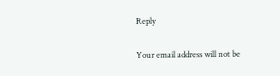Reply

Your email address will not be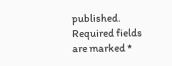published. Required fields are marked *